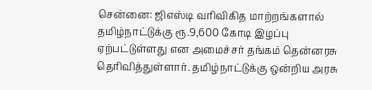சென்னை: ஜிஎஸ்டி வரிவிகித மாற்றங்களால் தமிழ்நாட்டுக்கு ரூ.9,600 கோடி இழப்பு ஏற்பட்டுள்ளது என அமைச்சர் தங்கம் தென்னரசு தெரிவித்துள்ளார். தமிழ்நாட்டுக்கு ஒன்றிய அரசு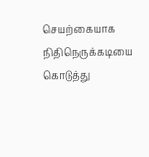செயற்கையாக நிதிநெருக்கடியை கொடுத்து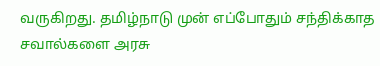வருகிறது. தமிழ்நாடு முன் எப்போதும் சந்திக்காத சவால்களை அரசு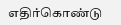எதிர்கொண்டு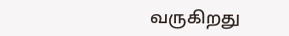வருகிறது